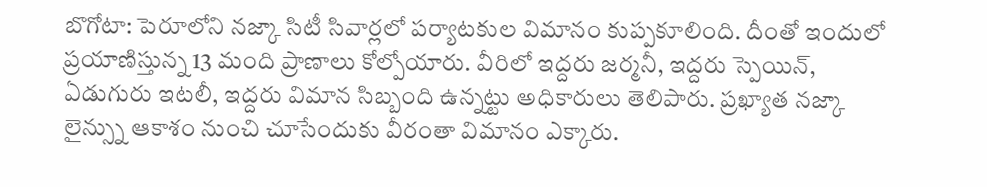బొగోటా: పెరూలోని నజ్కా సిటీ సివార్లలో పర్యాటకుల విమానం కుప్పకూలింది. దీంతో ఇందులో ప్రయాణిస్తున్న 13 మంది ప్రాణాలు కోల్పోయారు. వీరిలో ఇద్దరు జర్మనీ, ఇద్దరు స్పెయిన్, ఏడుగురు ఇటలీ, ఇద్దరు విమాన సిబ్బంది ఉన్నట్టు అధికారులు తెలిపారు. ప్రఖ్యాత నజ్కా లైన్స్ను ఆకాశం నుంచి చూసేందుకు వీరంతా విమానం ఎక్కారు.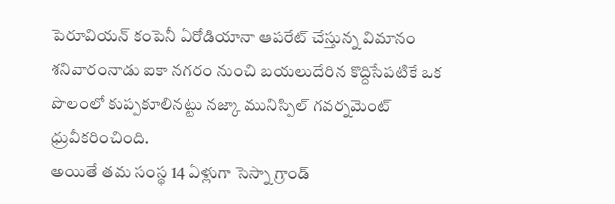పెరూవియన్ కంపెనీ ఏరోడియానా ఆపరేట్ చేస్తున్న విమానం శనివారంనాడు ఐకా నగరం నుంచి బయలుదేరిన కొద్దిసేపటికే ఒక పొలంలో కుప్పకూలినట్టు నజ్కా మునిస్పిల్ గవర్నమెంట్ ధ్రువీకరించింది.
అయితే తమ సంస్థ 14 ఏళ్లుగా సెస్నా గ్రాండ్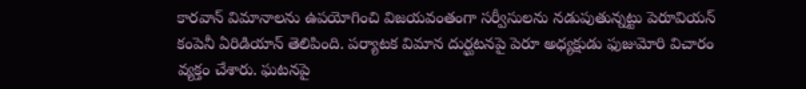కారవాన్ విమానాలను ఉపయోగించి విజయవంతంగా సర్వీసులను నడుపుతున్నట్టు పెరూవియన్ కంపెనీ ఏరిడియాన్ తెలిపింది. పర్యాటక విమాన దుర్ఘటనపై పెరూ అధ్యక్షుడు ఫుజుమోరి విచారం వ్యక్తం చేశారు. ఘటనపై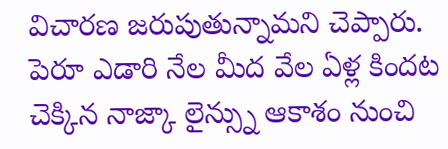విచారణ జరుపుతున్నామని చెప్పారు. పెరూ ఎడారి నేల మీద వేల ఏళ్ల కిందట చెక్కిన నాజ్కా లైన్స్ను ఆకాశం నుంచి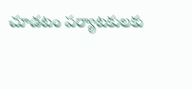చూడటం పర్యాటకులకు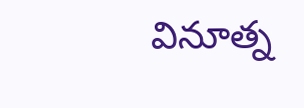వినూత్న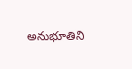అనుభూతిని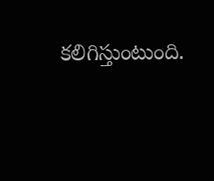కలిగిస్తుంటుంది.